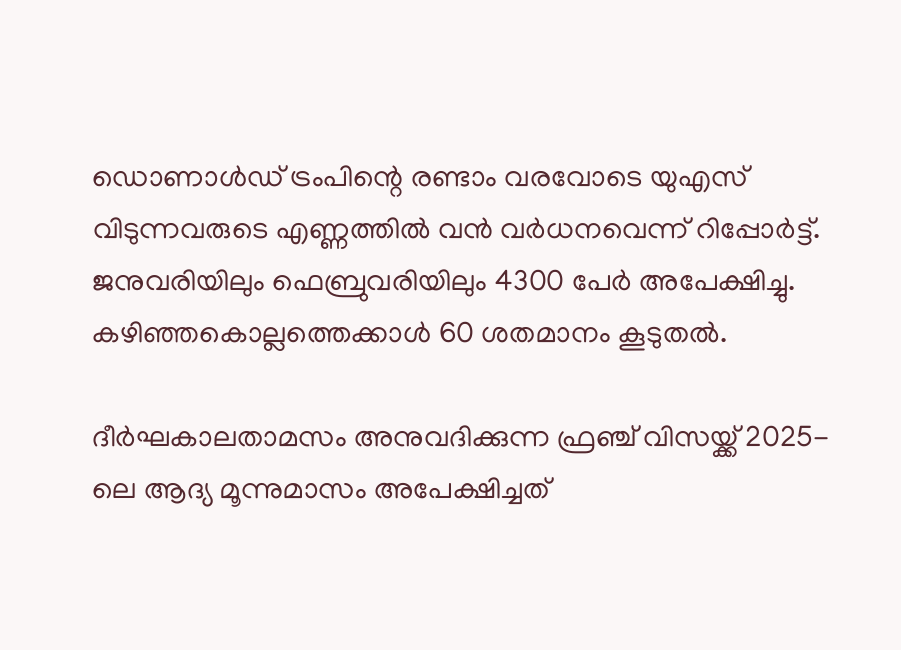ഡൊണാള്‍ഡ് ട്രംപിന്റെ രണ്ടാം വരവോടെ യുഎസ് വിടുന്നവരുടെ എണ്ണത്തില്‍ വന്‍ വര്‍ധനവെന്ന് റിപ്പോര്‍ട്ട്. ജനുവരിയിലും ഫെബ്രുവരിയിലും 4300 പേര്‍ അപേക്ഷിച്ചു. കഴിഞ്ഞകൊല്ലത്തെക്കാള്‍ 60 ശതമാനം കൂടുതല്‍.

ദീര്‍ഘകാലതാമസം അനുവദിക്കുന്ന ഫ്രഞ്ച് വിസയ്ക്ക് 2025-ലെ ആദ്യ മൂന്നുമാസം അപേക്ഷിച്ചത്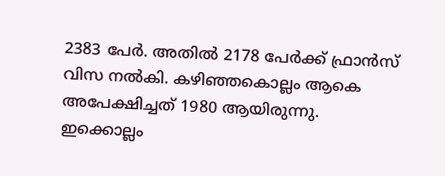2383 പേര്‍. അതില്‍ 2178 പേര്‍ക്ക് ഫ്രാന്‍സ് വിസ നല്‍കി. കഴിഞ്ഞകൊല്ലം ആകെ അപേക്ഷിച്ചത് 1980 ആയിരുന്നു. ഇക്കൊല്ലം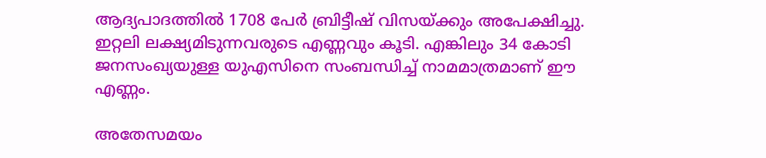ആദ്യപാദത്തില്‍ 1708 പേര്‍ ബ്രിട്ടീഷ് വിസയ്ക്കും അപേക്ഷിച്ചു. ഇറ്റലി ലക്ഷ്യമിടുന്നവരുടെ എണ്ണവും കൂടി. എങ്കിലും 34 കോടി ജനസംഖ്യയുള്ള യുഎസിനെ സംബന്ധിച്ച് നാമമാത്രമാണ് ഈ എണ്ണം.

അതേസമയം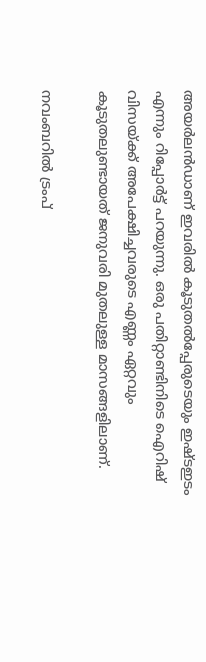അയര്‍ലന്‍ഡാണ് ഇവരില്‍ കൂടുതല്‍പ്പേരുടെയും ഇഷ്ടഇടം എന്നും റിപ്പോര്‍ട്ട് പറയുന്നു. ഒരു പതിറ്റാണ്ടിനിടെ ഐറിഷ് വിസയ്ക്ക് അപേക്ഷിച്ചവരുടെ എണ്ണം ഏറ്റവും കൂടുതലുണ്ടായത് ജനുവരി മുതലുള്ള മാസങ്ങളിലാണ്.

നവംബറില്‍ ട്രംപ്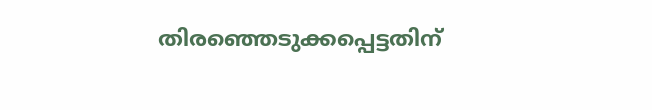തിരഞ്ഞെടുക്കപ്പെട്ടതിന്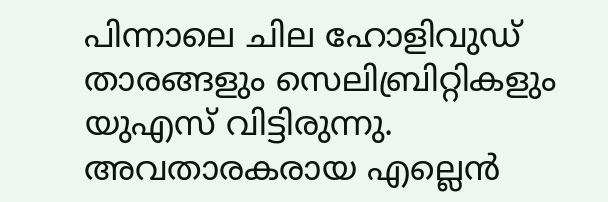പിന്നാലെ ചില ഹോളിവുഡ് താരങ്ങളും സെലിബ്രിറ്റികളും യുഎസ് വിട്ടിരുന്നു. അവതാരകരായ എല്ലെന്‍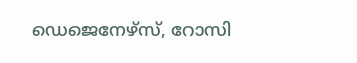ഡെജെനേഴ്സ്, റോസി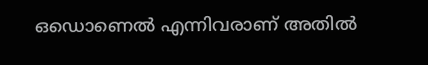ഒഡൊണെല്‍ എന്നിവരാണ് അതില്‍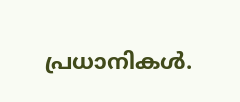പ്രധാനികള്‍.